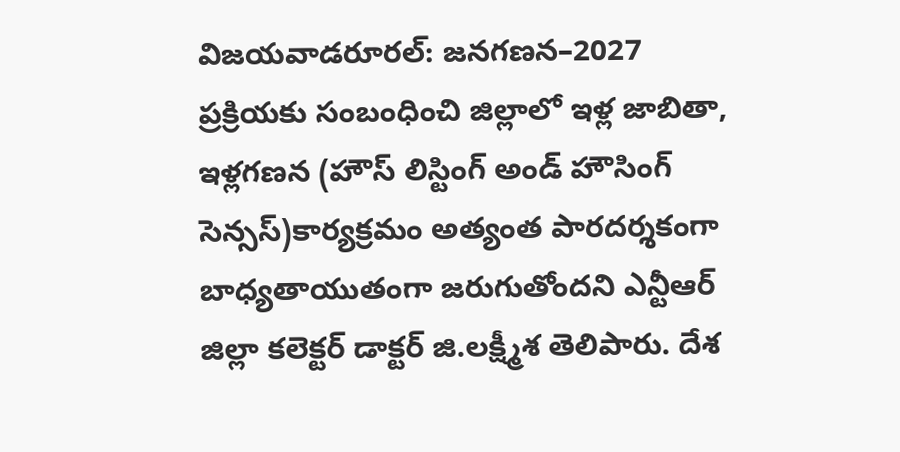విజయవాడరూరల్: జనగణన–2027 ప్రక్రియకు సంబంధించి జిల్లాలో ఇళ్ల జాబితా, ఇళ్లగణన (హౌస్ లిస్టింగ్ అండ్ హౌసింగ్ సెన్సస్)కార్యక్రమం అత్యంత పారదర్శకంగా బాధ్యతాయుతంగా జరుగుతోందని ఎన్టీఆర్ జిల్లా కలెక్టర్ డాక్టర్ జి.లక్ష్మీశ తెలిపారు. దేశ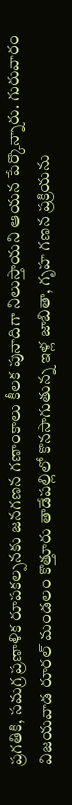ప్రగతికి, సమగ్ర ప్రణాళిక రూపకల్పనకు జనగణన గణాంకాలు కీలక పునాదిగా నిలుస్తాయని ఆయన పేర్కొన్నారు. గురువారం విజయవాడ రూరల్ మండలం కొత్తూరు తాడేపల్లిలో కొనసాగుతున్న ఇళ్ల జాబితా, గృహ గణన ప్రక్రియను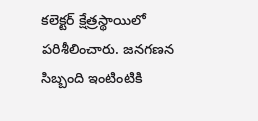కలెక్టర్ క్షేత్రస్థాయిలో పరిశీలించారు. జనగణన సిబ్బంది ఇంటింటికి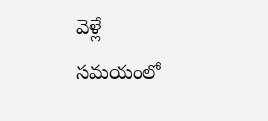వెళ్లే సమయంలో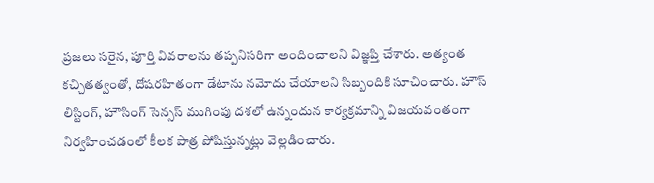ప్రజలు సరైన, పూర్తి వివరాలను తప్పనిసరిగా అందించాలని విజ్ఞప్తి చేశారు. అత్యంత కచ్చితత్వంతో, దోషరహితంగా డేటాను నమోదు చేయాలని సిబ్బందికి సూచించారు. హౌస్ లిస్టింగ్, హౌసింగ్ సెన్సస్ ముగింపు దశలో ఉన్నందున కార్యక్రమాన్ని విజయవంతంగా నిర్వహించడంలో కీలక పాత్ర పోషిస్తున్నట్లు వెల్లడించారు.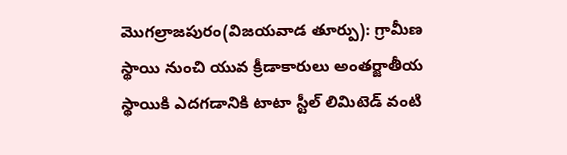మొగల్రాజపురం(విజయవాడ తూర్పు): గ్రామీణ స్థాయి నుంచి యువ క్రీడాకారులు అంతర్జాతీయ స్థాయికి ఎదగడానికి టాటా స్టీల్ లిమిటెడ్ వంటి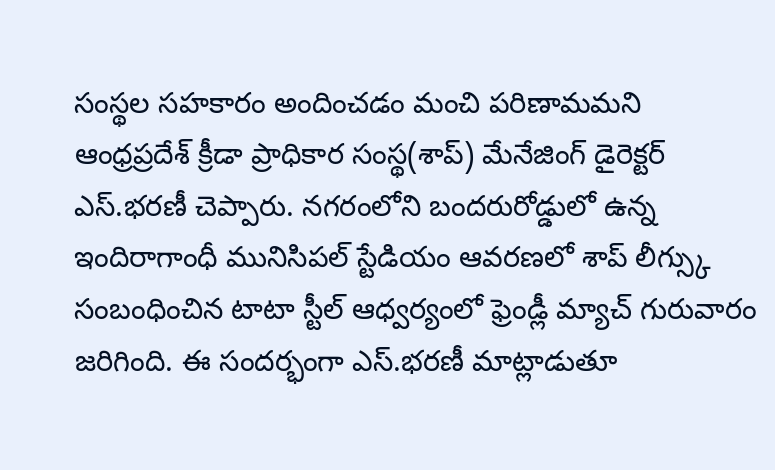సంస్థల సహకారం అందించడం మంచి పరిణామమని ఆంధ్రప్రదేశ్ క్రీడా ప్రాధికార సంస్థ(శాప్) మేనేజింగ్ డైరెక్టర్ ఎస్.భరణీ చెప్పారు. నగరంలోని బందరురోడ్డులో ఉన్న ఇందిరాగాంధీ మునిసిపల్ స్టేడియం ఆవరణలో శాప్ లీగ్స్కు సంబంధించిన టాటా స్టీల్ ఆధ్వర్యంలో ఫ్రెండ్లీ మ్యాచ్ గురువారం జరిగింది. ఈ సందర్భంగా ఎస్.భరణీ మాట్లాడుతూ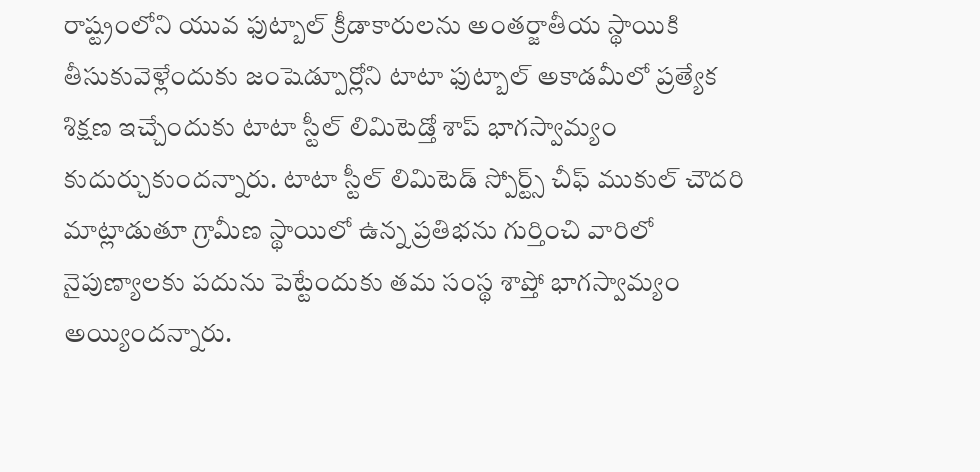రాష్ట్రంలోని యువ ఫుట్బాల్ క్రీడాకారులను అంతర్జాతీయ స్థాయికి తీసుకువెళ్లేందుకు జంషెడ్పూర్లోని టాటా ఫుట్బాల్ అకాడమీలో ప్రత్యేక శిక్షణ ఇచ్చేందుకు టాటా స్టీల్ లిమిటెడ్తో శాప్ భాగస్వామ్యం కుదుర్చుకుందన్నారు. టాటా స్టీల్ లిమిటెడ్ స్పోర్ట్స్ చీఫ్ ముకుల్ చౌదరి మాట్లాడుతూ గ్రామీణ స్థాయిలో ఉన్న ప్రతిభను గుర్తించి వారిలో నైపుణ్యాలకు పదును పెట్టేందుకు తమ సంస్థ శాప్తో భాగస్వామ్యం అయ్యిందన్నారు.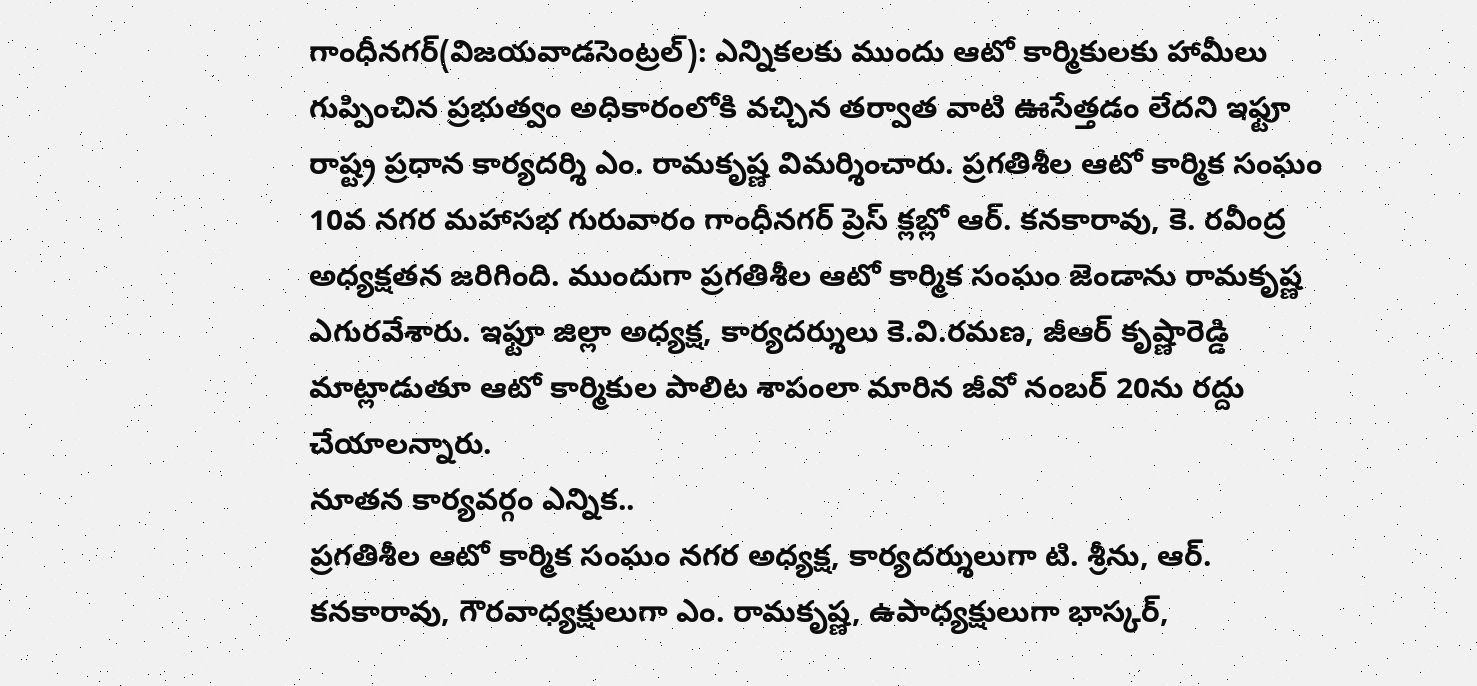గాంధీనగర్(విజయవాడసెంట్రల్): ఎన్నికలకు ముందు ఆటో కార్మికులకు హామీలు గుప్పించిన ప్రభుత్వం అధికారంలోకి వచ్చిన తర్వాత వాటి ఊసేత్తడం లేదని ఇఫ్టూ రాష్ట్ర ప్రధాన కార్యదర్శి ఎం. రామకృష్ణ విమర్శించారు. ప్రగతిశీల ఆటో కార్మిక సంఘం 10వ నగర మహాసభ గురువారం గాంధీనగర్ ప్రెస్ క్లబ్లో ఆర్. కనకారావు, కె. రవీంద్ర అధ్యక్షతన జరిగింది. ముందుగా ప్రగతిశీల ఆటో కార్మిక సంఘం జెండాను రామకృష్ణ ఎగురవేశారు. ఇఫ్టూ జిల్లా అధ్యక్ష, కార్యదర్శులు కె.వి.రమణ, జీఆర్ కృష్ణారెడ్డి మాట్లాడుతూ ఆటో కార్మికుల పాలిట శాపంలా మారిన జీవో నంబర్ 20ను రద్దు చేయాలన్నారు.
నూతన కార్యవర్గం ఎన్నిక..
ప్రగతిశీల ఆటో కార్మిక సంఘం నగర అధ్యక్ష, కార్యదర్శులుగా టి. శ్రీను, ఆర్. కనకారావు, గౌరవాధ్యక్షులుగా ఎం. రామకృష్ణ, ఉపాధ్యక్షులుగా భాస్కర్,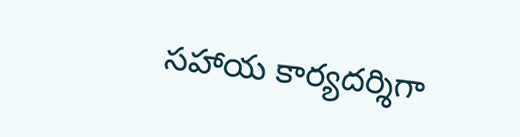సహాయ కార్యదర్శిగా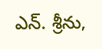ఎన్. శ్రీను,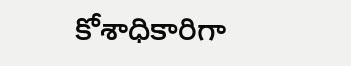కోశాధికారిగా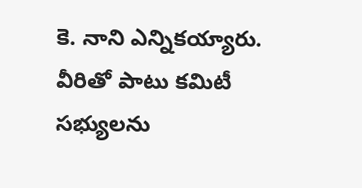కె. నాని ఎన్నికయ్యారు. వీరితో పాటు కమిటీ సభ్యులను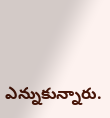ఎన్నుకున్నారు.